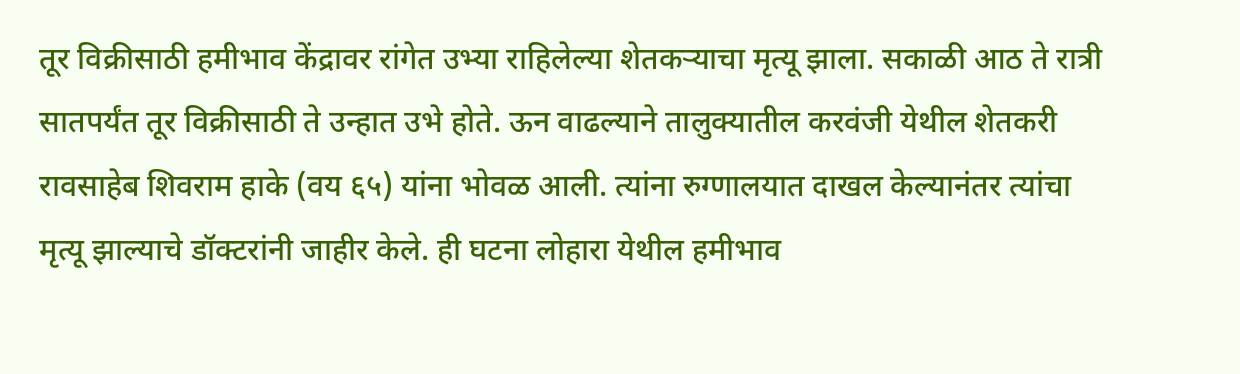तूर विक्रीसाठी हमीभाव केंद्रावर रांगेत उभ्या राहिलेल्या शेतकऱ्याचा मृत्यू झाला. सकाळी आठ ते रात्री सातपर्यंत तूर विक्रीसाठी ते उन्हात उभे होते. ऊन वाढल्याने तालुक्यातील करवंजी येथील शेतकरी रावसाहेब शिवराम हाके (वय ६५) यांना भोवळ आली. त्यांना रुग्णालयात दाखल केल्यानंतर त्यांचा मृत्यू झाल्याचे डॉक्टरांनी जाहीर केले. ही घटना लोहारा येथील हमीभाव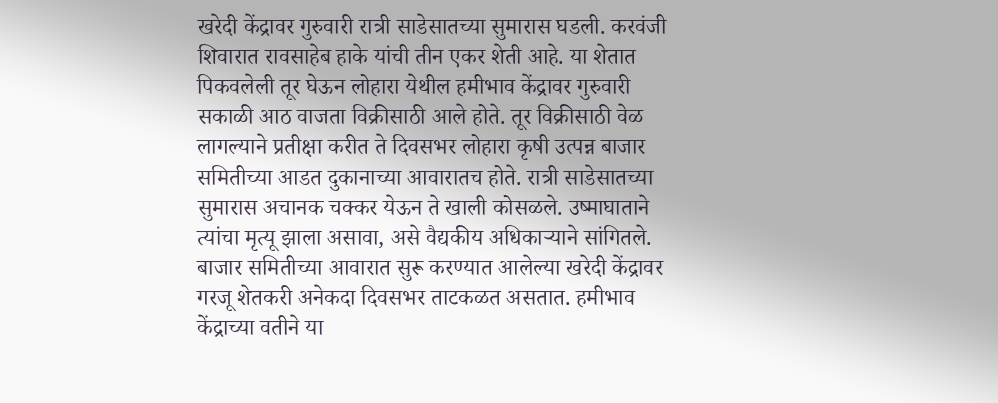खरेदी केंद्रावर गुरुवारी रात्री साडेसातच्या सुमारास घडली. करवंजी शिवारात रावसाहेब हाके यांची तीन एकर शेती आहे. या शेतात पिकवलेली तूर घेऊन लोहारा येथील हमीभाव केंद्रावर गुरुवारी सकाळी आठ वाजता विक्रीसाठी आले होते. तूर विक्रीसाठी वेळ लागल्याने प्रतीक्षा करीत ते दिवसभर लोहारा कृषी उत्पन्न बाजार समितीच्या आडत दुकानाच्या आवारातच होते. रात्री साडेसातच्या सुमारास अचानक चक्कर येऊन ते खाली कोसळले. उष्माघाताने त्यांचा मृत्यू झाला असावा, असे वैद्यकीय अधिकाऱ्याने सांगितले.
बाजार समितीच्या आवारात सुरू करण्यात आलेल्या खरेदी केंद्रावर गरजू शेतकरी अनेकदा दिवसभर ताटकळत असतात. हमीभाव केंद्राच्या वतीने या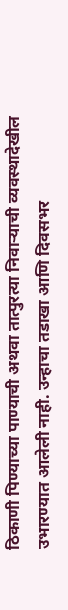ठिकाणी पिण्याच्या पाण्याची अथवा तात्पुरत्या निवाऱ्याची व्यवस्थादेखील उभारण्यात आलेली नाही. उन्हाचा तडाखा आणि दिवसभर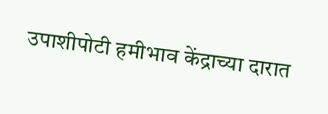उपाशीपोटी हमीभाव केंद्राच्या दारात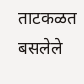ताटकळत बसलेले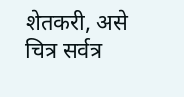शेतकरी, असे चित्र सर्वत्र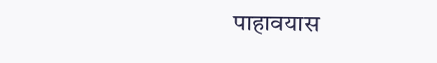पाहावयास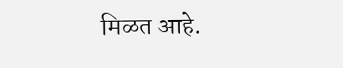मिळत आहे.